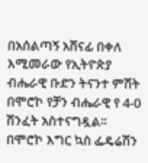በአሰልጣኝ አሸናፊ በቀለ እሚመራው የኢትዮጵያ ብሔራዊ ቡድን ትናንተ ምሽት በሞሮኮ የቻን ብሔራዊ የ 4-0 ሽንፈት አስተናግዷል፡፡
በሞሮኮ እግር ኳስ ፌዴሬሽን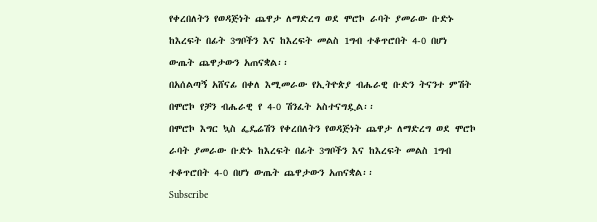የቀረበለትን የወዳጅነት ጨዋታ ለማድረግ ወደ ሞሮኮ ራባት ያመራው ቡድኑ ከእረፍት በፊት 3ግቦችን እና ከእረፍት መልስ 1ግብ ተቆጥሮበት 4-0 በሆነ ውጤት ጨዋታውን አጠናቋል፡፡
በአሰልጣኝ አሸናፊ በቀለ እሚመራው የኢትዮጵያ ብሔራዊ ቡድን ትናንተ ምሽት በሞሮኮ የቻን ብሔራዊ የ 4-0 ሽንፈት አስተናግዷል፡፡
በሞሮኮ እግር ኳስ ፌዴሬሽን የቀረበለትን የወዳጅነት ጨዋታ ለማድረግ ወደ ሞሮኮ ራባት ያመራው ቡድኑ ከእረፍት በፊት 3ግቦችን እና ከእረፍት መልስ 1ግብ ተቆጥሮበት 4-0 በሆነ ውጤት ጨዋታውን አጠናቋል፡፡
Subscribe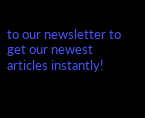to our newsletter to get our newest articles instantly!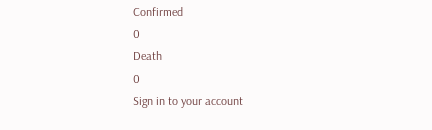Confirmed
0
Death
0
Sign in to your account